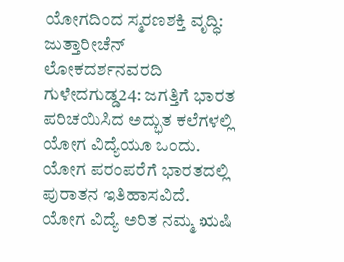ಯೋಗದಿಂದ ಸ್ಮರಣಶಕ್ತಿ ವೃದ್ಧಿ: ಜುತ್ತಾರೀಚೆನ್
ಲೋಕದರ್ಶನವರದಿ
ಗುಳೇದಗುಡ್ಡ24: ಜಗತ್ತಿಗೆ ಭಾರತ ಪರಿಚಯಿಸಿದ ಅದ್ಭುತ ಕಲೆಗಳಲ್ಲಿ ಯೋಗ ವಿದ್ಯೆಯೂ ಒಂದು. ಯೋಗ ಪರಂಪರೆಗೆ ಭಾರತದಲ್ಲಿ ಪುರಾತನ ಇತಿಹಾಸವಿದೆ. ಯೋಗ ವಿದ್ಯೆ ಅರಿತ ನಮ್ಮ ಋಷಿ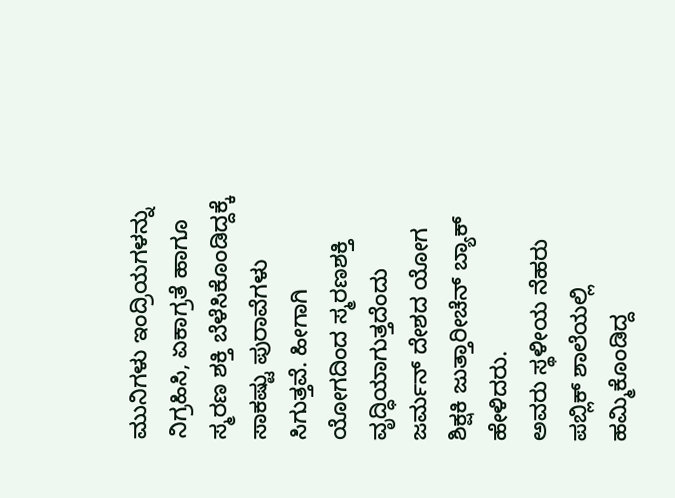ಮುನಿಗಳು ಇಂದ್ರಿಯಗಳನ್ನು ನಿಗ್ರಹಿಸಿ, ಏಕಾಗ್ರತೆ ಹಾಗೂ ಸ್ಮರಣ ಶಕ್ತಿ ಬೆಳೆಸಿಕೊಂಡಿದ್ದಕ್ಕೆ ಸಾಕಷ್ಟು ಪುರಾವೆಗಳು ಸಿಗುತ್ತವೆ. ಹೀಗಾಗಿ ಯೋಗದಿಂದ ಸ್ಮರಣಶಕ್ತಿ ವೃದ್ಧಿಯಾಗುತ್ತದೆಂದು ಜರ್ಮನ್ ದೇಶದ ಯೋಗ ಶಿಕ್ಷಕಿ ಜುತ್ತಾರೀಚೆನ್ ಬ್ಯಾಕ್ ಹೇಳಿದರು.
ಅವರು ಸ್ಥಳೀಯ ನೆಹರು ಪಬ್ಲಿಕ್ ಶಾಲೆಯಲ್ಲಿ ಹಮ್ಮಿಕೊಂಡಿದ್ದ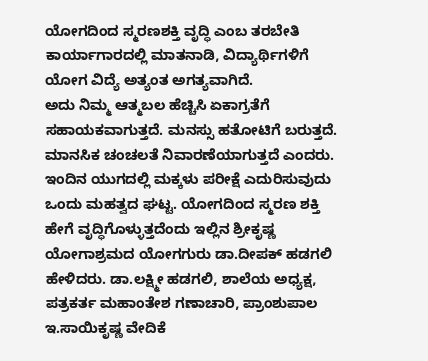ಯೋಗದಿಂದ ಸ್ಮರಣಶಕ್ತಿ ವೃದ್ಧಿ ಎಂಬ ತರಬೇತಿ ಕಾರ್ಯಾಗಾರದಲ್ಲಿ ಮಾತನಾಡಿ, ವಿದ್ಯಾರ್ಥಿಗಳಿಗೆ ಯೋಗ ವಿದ್ಯೆ ಅತ್ಯಂತ ಅಗತ್ಯವಾಗಿದೆ.
ಅದು ನಿಮ್ಮ ಆತ್ಮಬಲ ಹೆಚ್ಚಿಸಿ ಏಕಾಗ್ರತೆಗೆ ಸಹಾಯಕವಾಗುತ್ತದೆ. ಮನಸ್ಸು ಹತೋಟಿಗೆ ಬರುತ್ತದೆ. ಮಾನಸಿಕ ಚಂಚಲತೆ ನಿವಾರಣೆಯಾಗುತ್ತದೆ ಎಂದರು.
ಇಂದಿನ ಯುಗದಲ್ಲಿ ಮಕ್ಕಳು ಪರೀಕ್ಷೆ ಎದುರಿಸುವುದು ಒಂದು ಮಹತ್ವದ ಘಟ್ಟ. ಯೋಗದಿಂದ ಸ್ಮರಣ ಶಕ್ತಿ ಹೇಗೆ ವೃದ್ಧಿಗೊಳ್ಳುತ್ತದೆಂದು ಇಲ್ಲಿನ ಶ್ರೀಕೃಷ್ಣ ಯೋಗಾಶ್ರಮದ ಯೋಗಗುರು ಡಾ.ದೀಪಕ್ ಹಡಗಲಿ ಹೇಳಿದರು. ಡಾ.ಲಕ್ಷ್ಮೀ ಹಡಗಲಿ, ಶಾಲೆಯ ಅಧ್ಯಕ್ಷ, ಪತ್ರಕರ್ತ ಮಹಾಂತೇಶ ಗಣಾಚಾರಿ, ಪ್ರಾಂಶುಪಾಲ ಇ.ಸಾಯಿಕೃಷ್ಣ ವೇದಿಕೆ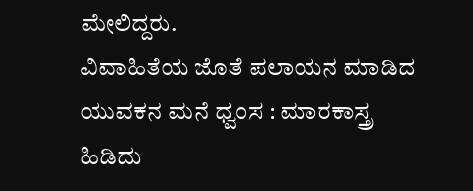ಮೇಲಿದ್ದರು.
ವಿವಾಹಿತೆಯ ಜೊತೆ ಪಲಾಯನ ಮಾಡಿದ ಯುವಕನ ಮನೆ ಧ್ವಂಸ : ಮಾರಕಾಸ್ತ್ರ ಹಿಡಿದು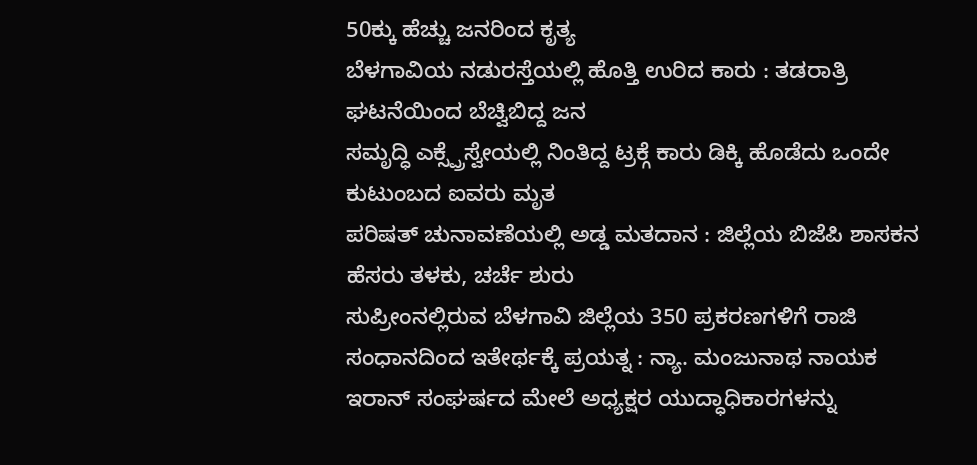50ಕ್ಕು ಹೆಚ್ಚು ಜನರಿಂದ ಕೃತ್ಯ
ಬೆಳಗಾವಿಯ ನಡುರಸ್ತೆಯಲ್ಲಿ ಹೊತ್ತಿ ಉರಿದ ಕಾರು : ತಡರಾತ್ರಿ ಘಟನೆಯಿಂದ ಬೆಚ್ವಿಬಿದ್ದ ಜನ
ಸಮೃದ್ಧಿ ಎಕ್ಸ್ಪ್ರೆಸ್ವೇಯಲ್ಲಿ ನಿಂತಿದ್ದ ಟ್ರಕ್ಗೆ ಕಾರು ಡಿಕ್ಕಿ ಹೊಡೆದು ಒಂದೇ ಕುಟುಂಬದ ಐವರು ಮೃತ
ಪರಿಷತ್ ಚುನಾವಣೆಯಲ್ಲಿ ಅಡ್ಡ ಮತದಾನ : ಜಿಲ್ಲೆಯ ಬಿಜೆಪಿ ಶಾಸಕನ ಹೆಸರು ತಳಕು, ಚರ್ಚೆ ಶುರು
ಸುಪ್ರೀಂನಲ್ಲಿರುವ ಬೆಳಗಾವಿ ಜಿಲ್ಲೆಯ 350 ಪ್ರಕರಣಗಳಿಗೆ ರಾಜಿ ಸಂಧಾನದಿಂದ ಇತೇರ್ಥಕ್ಕೆ ಪ್ರಯತ್ನ : ನ್ಯಾ. ಮಂಜುನಾಥ ನಾಯಕ
ಇರಾನ್ ಸಂಘರ್ಷದ ಮೇಲೆ ಅಧ್ಯಕ್ಷರ ಯುದ್ಧಾಧಿಕಾರಗಳನ್ನು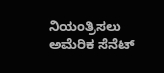ನಿಯಂತ್ರಿಸಲು ಅಮೆರಿಕ ಸೆನೆಟ್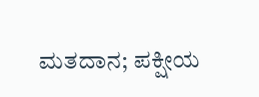ಮತದಾನ; ಪಕ್ಷೀಯ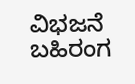ವಿಭಜನೆ ಬಹಿರಂಗ